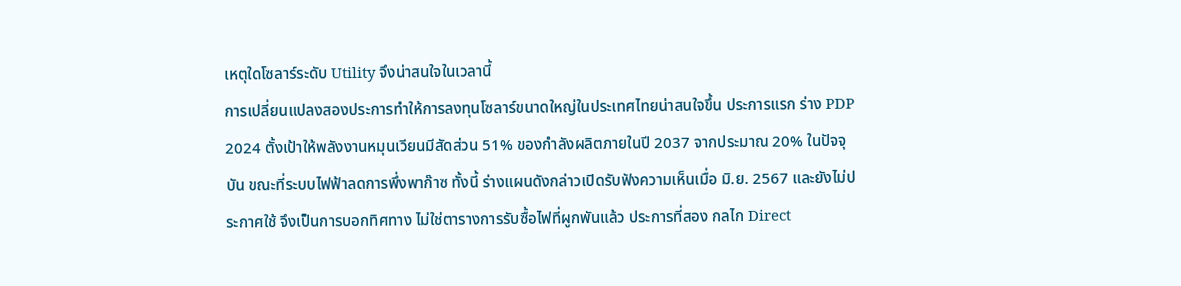เหตุใดโซลาร์ระดับ Utility จึงน่าสนใจในเวลานี้
การเปลี่ยนแปลงสองประการทำให้การลงทุนโซลาร์ขนาดใหญ่ในประเทศไทยน่าสนใจขึ้น ประการแรก ร่าง PDP 2024 ตั้งเป้าให้พลังงานหมุนเวียนมีสัดส่วน 51% ของกำลังผลิตภายในปี 2037 จากประมาณ 20% ในปัจจุบัน ขณะที่ระบบไฟฟ้าลดการพึ่งพาก๊าซ ทั้งนี้ ร่างแผนดังกล่าวเปิดรับฟังความเห็นเมื่อ มิ.ย. 2567 และยังไม่ประกาศใช้ จึงเป็นการบอกทิศทาง ไม่ใช่ตารางการรับซื้อไฟที่ผูกพันแล้ว ประการที่สอง กลไก Direct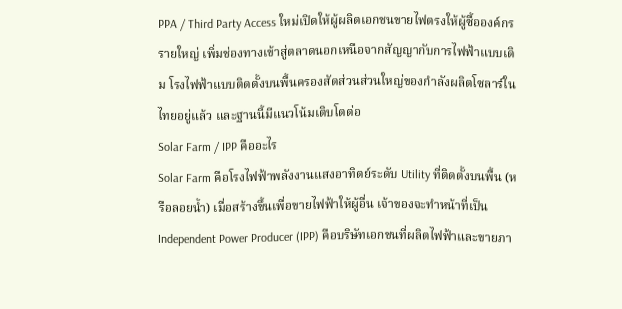PPA / Third Party Access ใหม่เปิดให้ผู้ผลิตเอกชนขายไฟตรงให้ผู้ซื้อองค์กรรายใหญ่ เพิ่มช่องทางเข้าสู่ตลาดนอกเหนือจากสัญญากับการไฟฟ้าแบบเดิม โรงไฟฟ้าแบบติดตั้งบนพื้นครองสัดส่วนส่วนใหญ่ของกำลังผลิตโซลาร์ในไทยอยู่แล้ว และฐานนี้มีแนวโน้มเติบโตต่อ
Solar Farm / IPP คืออะไร
Solar Farm คือโรงไฟฟ้าพลังงานแสงอาทิตย์ระดับ Utility ที่ติดตั้งบนพื้น (หรือลอยน้ำ) เมื่อสร้างขึ้นเพื่อขายไฟฟ้าให้ผู้อื่น เจ้าของจะทำหน้าที่เป็น Independent Power Producer (IPP) คือบริษัทเอกชนที่ผลิตไฟฟ้าและขายภา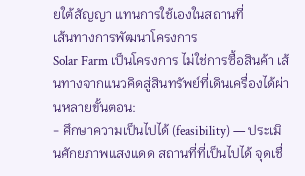ยใต้สัญญา แทนการใช้เองในสถานที่
เส้นทางการพัฒนาโครงการ
Solar Farm เป็นโครงการ ไม่ใช่การซื้อสินค้า เส้นทางจากแนวคิดสู่สินทรัพย์ที่เดินเครื่องได้ผ่านหลายขั้นตอน:
- ศึกษาความเป็นไปได้ (feasibility) — ประเมินศักยภาพแสงแดด สถานที่ที่เป็นไปได้ จุดเชื่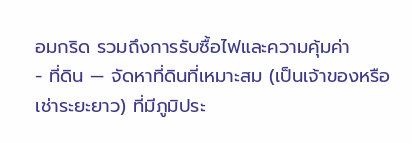อมกริด รวมถึงการรับซื้อไฟและความคุ้มค่า
- ที่ดิน — จัดหาที่ดินที่เหมาะสม (เป็นเจ้าของหรือเช่าระยะยาว) ที่มีภูมิประ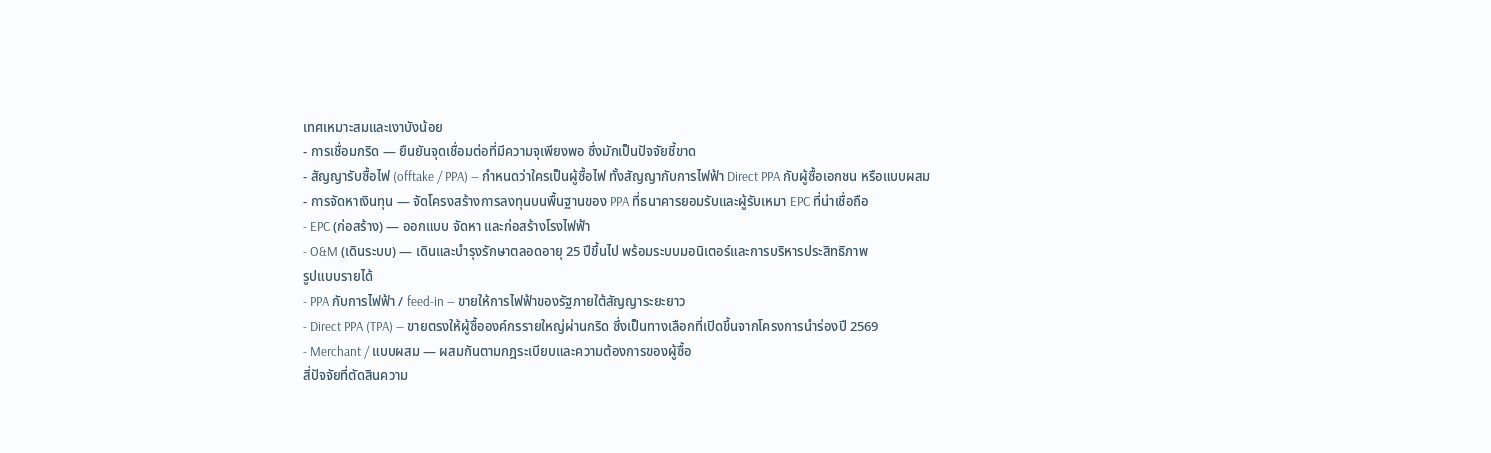เทศเหมาะสมและเงาบังน้อย
- การเชื่อมกริด — ยืนยันจุดเชื่อมต่อที่มีความจุเพียงพอ ซึ่งมักเป็นปัจจัยชี้ขาด
- สัญญารับซื้อไฟ (offtake / PPA) — กำหนดว่าใครเป็นผู้ซื้อไฟ ทั้งสัญญากับการไฟฟ้า Direct PPA กับผู้ซื้อเอกชน หรือแบบผสม
- การจัดหาเงินทุน — จัดโครงสร้างการลงทุนบนพื้นฐานของ PPA ที่ธนาคารยอมรับและผู้รับเหมา EPC ที่น่าเชื่อถือ
- EPC (ก่อสร้าง) — ออกแบบ จัดหา และก่อสร้างโรงไฟฟ้า
- O&M (เดินระบบ) — เดินและบำรุงรักษาตลอดอายุ 25 ปีขึ้นไป พร้อมระบบมอนิเตอร์และการบริหารประสิทธิภาพ
รูปแบบรายได้
- PPA กับการไฟฟ้า / feed-in — ขายให้การไฟฟ้าของรัฐภายใต้สัญญาระยะยาว
- Direct PPA (TPA) — ขายตรงให้ผู้ซื้อองค์กรรายใหญ่ผ่านกริด ซึ่งเป็นทางเลือกที่เปิดขึ้นจากโครงการนำร่องปี 2569
- Merchant / แบบผสม — ผสมกันตามกฎระเบียบและความต้องการของผู้ซื้อ
สี่ปัจจัยที่ตัดสินความ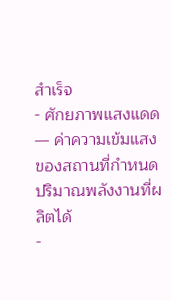สำเร็จ
- ศักยภาพแสงแดด — ค่าความเข้มแสงของสถานที่กำหนดปริมาณพลังงานที่ผลิตได้
-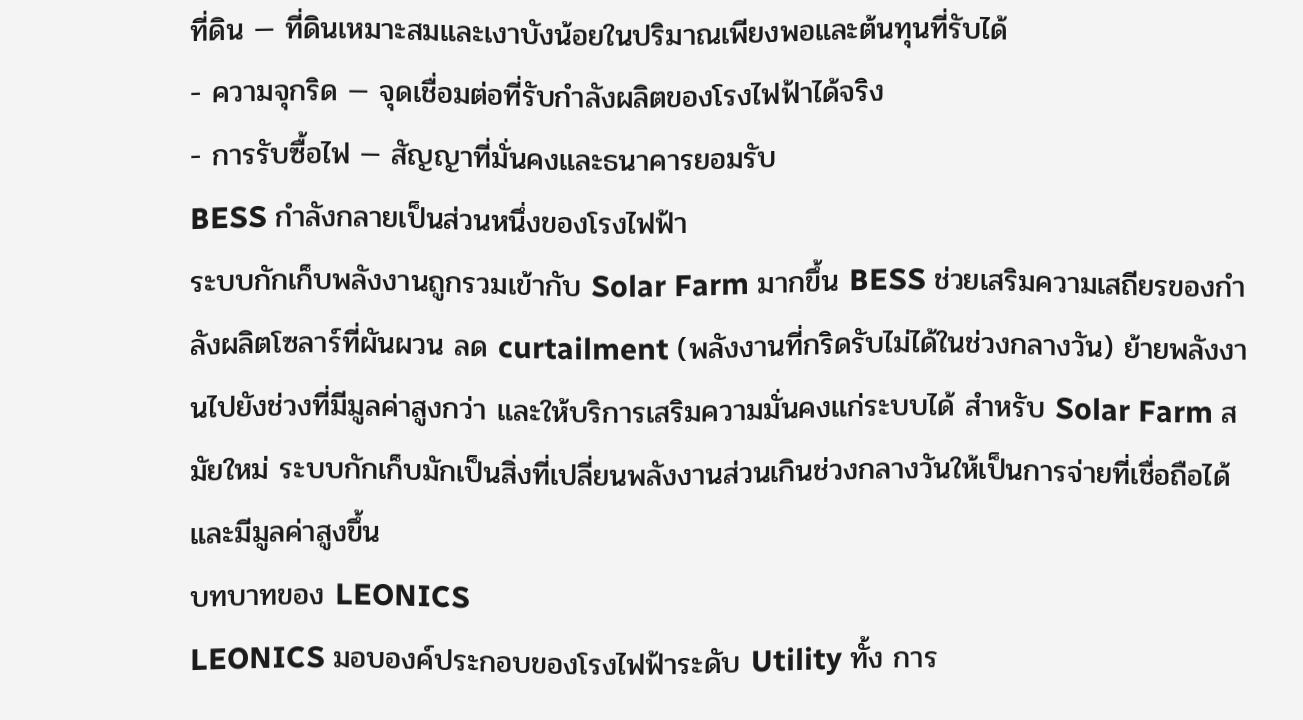ที่ดิน — ที่ดินเหมาะสมและเงาบังน้อยในปริมาณเพียงพอและต้นทุนที่รับได้
- ความจุกริด — จุดเชื่อมต่อที่รับกำลังผลิตของโรงไฟฟ้าได้จริง
- การรับซื้อไฟ — สัญญาที่มั่นคงและธนาคารยอมรับ
BESS กำลังกลายเป็นส่วนหนึ่งของโรงไฟฟ้า
ระบบกักเก็บพลังงานถูกรวมเข้ากับ Solar Farm มากขึ้น BESS ช่วยเสริมความเสถียรของกำลังผลิตโซลาร์ที่ผันผวน ลด curtailment (พลังงานที่กริดรับไม่ได้ในช่วงกลางวัน) ย้ายพลังงานไปยังช่วงที่มีมูลค่าสูงกว่า และให้บริการเสริมความมั่นคงแก่ระบบได้ สำหรับ Solar Farm สมัยใหม่ ระบบกักเก็บมักเป็นสิ่งที่เปลี่ยนพลังงานส่วนเกินช่วงกลางวันให้เป็นการจ่ายที่เชื่อถือได้และมีมูลค่าสูงขึ้น
บทบาทของ LEONICS
LEONICS มอบองค์ประกอบของโรงไฟฟ้าระดับ Utility ทั้ง การ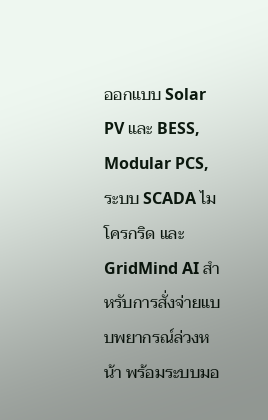ออกแบบ Solar PV และ BESS, Modular PCS, ระบบ SCADA ไมโครกริด และ GridMind AI สำหรับการสั่งจ่ายแบบพยากรณ์ล่วงหน้า พร้อมระบบมอ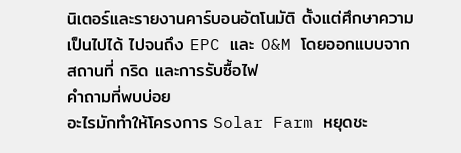นิเตอร์และรายงานคาร์บอนอัตโนมัติ ตั้งแต่ศึกษาความเป็นไปได้ ไปจนถึง EPC และ O&M โดยออกแบบจากสถานที่ กริด และการรับซื้อไฟ
คำถามที่พบบ่อย
อะไรมักทำให้โครงการ Solar Farm หยุดชะ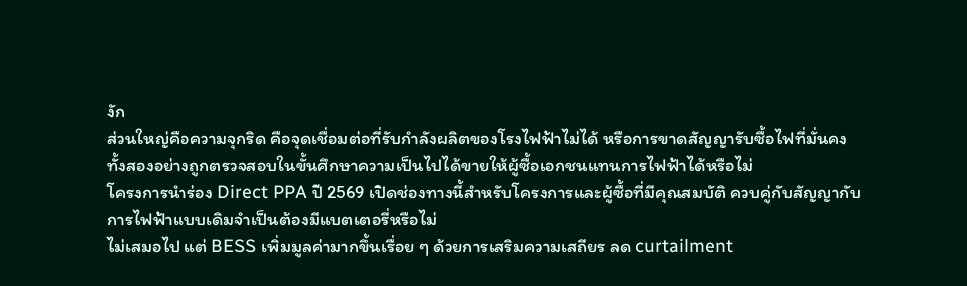งัก
ส่วนใหญ่คือความจุกริด คือจุดเชื่อมต่อที่รับกำลังผลิตของโรงไฟฟ้าไม่ได้ หรือการขาดสัญญารับซื้อไฟที่มั่นคง ทั้งสองอย่างถูกตรวจสอบในขั้นศึกษาความเป็นไปได้ขายให้ผู้ซื้อเอกชนแทนการไฟฟ้าได้หรือไม่
โครงการนำร่อง Direct PPA ปี 2569 เปิดช่องทางนี้สำหรับโครงการและผู้ซื้อที่มีคุณสมบัติ ควบคู่กับสัญญากับการไฟฟ้าแบบเดิมจำเป็นต้องมีแบตเตอรี่หรือไม่
ไม่เสมอไป แต่ BESS เพิ่มมูลค่ามากขึ้นเรื่อย ๆ ด้วยการเสริมความเสถียร ลด curtailment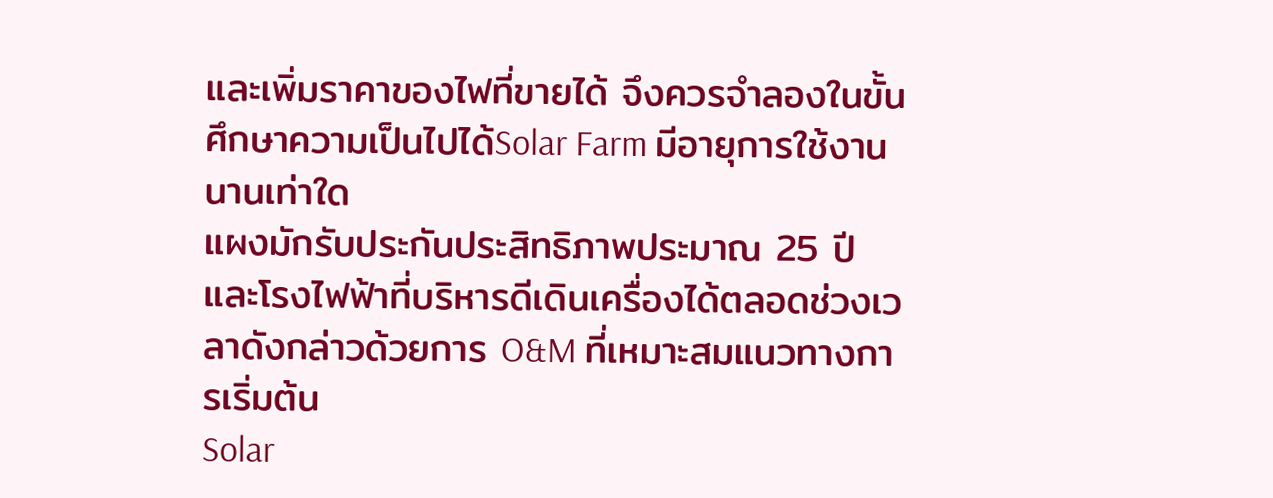และเพิ่มราคาของไฟที่ขายได้ จึงควรจำลองในขั้นศึกษาความเป็นไปได้Solar Farm มีอายุการใช้งานนานเท่าใด
แผงมักรับประกันประสิทธิภาพประมาณ 25 ปี และโรงไฟฟ้าที่บริหารดีเดินเครื่องได้ตลอดช่วงเวลาดังกล่าวด้วยการ O&M ที่เหมาะสมแนวทางการเริ่มต้น
Solar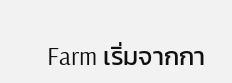Farm เริ่มจากกา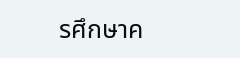รศึกษาค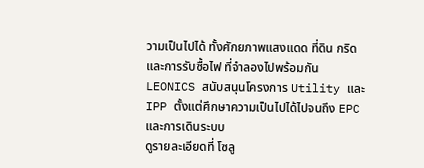วามเป็นไปได้ ทั้งศักยภาพแสงแดด ที่ดิน กริด และการรับซื้อไฟ ที่จำลองไปพร้อมกัน LEONICS สนับสนุนโครงการ Utility และ IPP ตั้งแต่ศึกษาความเป็นไปได้ไปจนถึง EPC และการเดินระบบ
ดูรายละเอียดที่ โซลู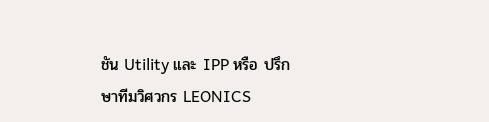ชัน Utility และ IPP หรือ ปรึกษาทีมวิศวกร LEONICS